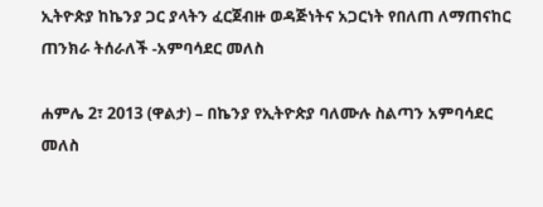ኢትዮጵያ ከኬንያ ጋር ያላትን ፈርጀብዙ ወዳጅነትና አጋርነት የበለጠ ለማጠናከር ጠንክራ ትሰራለች -አምባሳደር መለስ

ሐምሌ 2፣ 2013 (ዋልታ) – በኬንያ የኢትዮጵያ ባለሙሉ ስልጣን አምባሳደር መለስ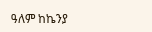ዓለም ከኬንያ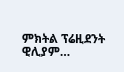ምክትል ፕሬዚደንት  ዊሊያም…